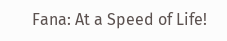Fana: At a Speed of Life!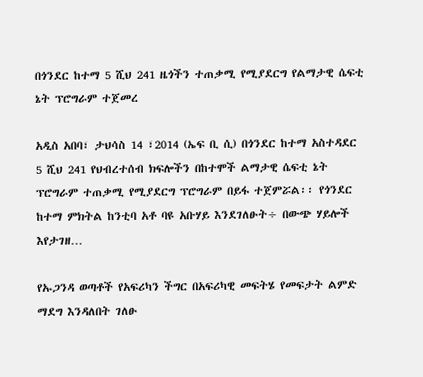በጎንደር ከተማ 5 ሺህ 241 ዜጎችን ተጠቃሚ የሚያደርግ የልማታዊ ሴፍቲ ኔት ፕሮግራም ተጀመረ

አዲስ አበባ፣ ታህሳስ 14 ፣2014 (ኤፍ ቢ ሲ) በጎንደር ከተማ አስተዳደር 5 ሺህ 241 የህብረተሰብ ክፍሎችን በከተሞች ልማታዊ ሴፍቲ ኔት ፕሮግራም ተጠቃሚ የሚያደርግ ፕሮግራም በይፋ ተጀምሯል፡፡ የጎንደር ከተማ ምክትል ከንቲባ አቶ ባዩ አቡሃይ እንደገለፁት÷ በውጭ ሃይሎች እየታገዘ…

የኡጋንዳ ወጣቶች የአፍሪካን ችግር በአፍሪካዊ መፍትሄ የመፍታት ልምድ ማደግ እንዳለበት ገለፁ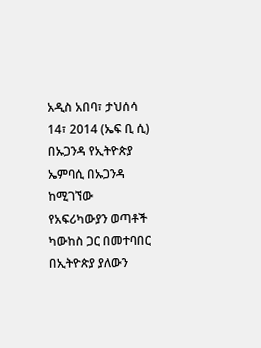አዲስ አበባ፣ ታህሰሳ 14፣ 2014 (ኤፍ ቢ ሲ) በኡጋንዳ የኢትዮጵያ ኤምባሲ በኡጋንዳ ከሚገኘው የአፍሪካውያን ወጣቶች ካውከስ ጋር በመተባበር በኢትዮጵያ ያለውን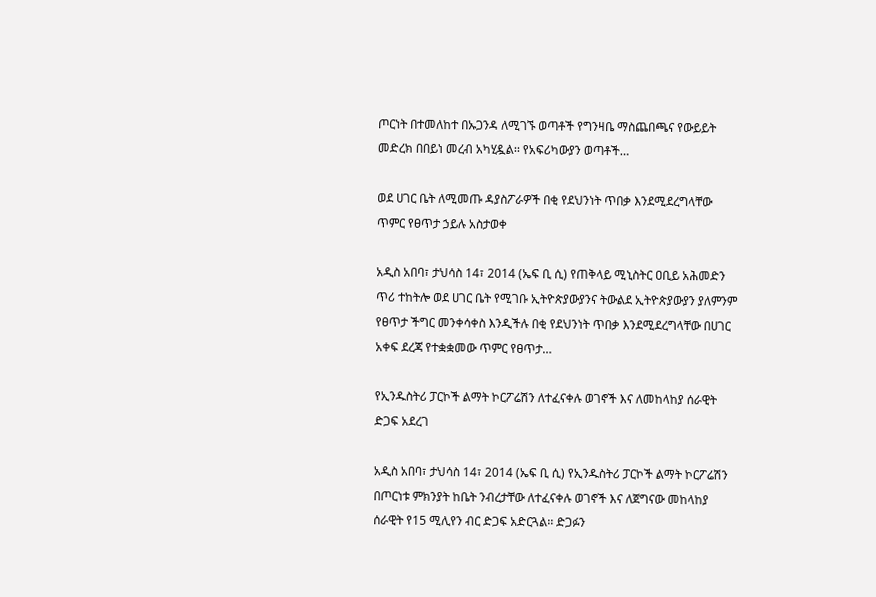ጦርነት በተመለከተ በኡጋንዳ ለሚገኙ ወጣቶች የግንዛቤ ማስጨበጫና የውይይት መድረክ በበይነ መረብ አካሂዷል፡፡ የአፍሪካውያን ወጣቶች…

ወደ ሀገር ቤት ለሚመጡ ዳያስፖራዎች በቂ የደህንነት ጥበቃ እንደሚደረግላቸው ጥምር የፀጥታ ኃይሉ አስታወቀ

አዲስ አበባ፣ ታህሳስ 14፣ 2014 (ኤፍ ቢ ሲ) የጠቅላይ ሚኒስትር ዐቢይ አሕመድን ጥሪ ተከትሎ ወደ ሀገር ቤት የሚገቡ ኢትዮጵያውያንና ትውልደ ኢትዮጵያውያን ያለምንም የፀጥታ ችግር መንቀሳቀስ እንዲችሉ በቂ የደህንነት ጥበቃ እንደሚደረግላቸው በሀገር አቀፍ ደረጃ የተቋቋመው ጥምር የፀጥታ…

የኢንዱስትሪ ፓርኮች ልማት ኮርፖሬሽን ለተፈናቀሉ ወገኖች እና ለመከላከያ ሰራዊት ድጋፍ አደረገ

አዲስ አበባ፣ ታህሳስ 14፣ 2014 (ኤፍ ቢ ሲ) የኢንዱስትሪ ፓርኮች ልማት ኮርፖሬሽን በጦርነቱ ምክንያት ከቤት ንብረታቸው ለተፈናቀሉ ወገኖች እና ለጀግናው መከላከያ ሰራዊት የ15 ሚሊየን ብር ድጋፍ አድርጓል፡፡ ድጋፉን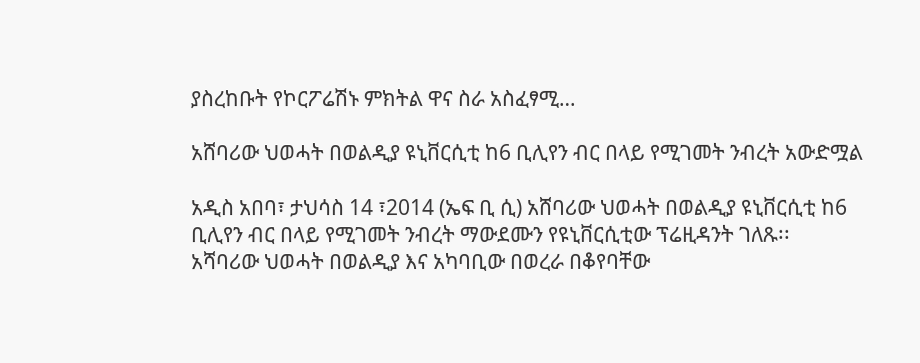ያስረከቡት የኮርፖሬሽኑ ምክትል ዋና ስራ አስፈፃሚ…

አሸባሪው ህወሓት በወልዲያ ዩኒቨርሲቲ ከ6 ቢሊየን ብር በላይ የሚገመት ንብረት አውድሟል

አዲስ አበባ፣ ታህሳስ 14 ፣2014 (ኤፍ ቢ ሲ) አሸባሪው ህወሓት በወልዲያ ዩኒቨርሲቲ ከ6 ቢሊየን ብር በላይ የሚገመት ንብረት ማውደሙን የዩኒቨርሲቲው ፕሬዚዳንት ገለጹ፡፡   አሻባሪው ህወሓት በወልዲያ እና አካባቢው በወረራ በቆየባቸው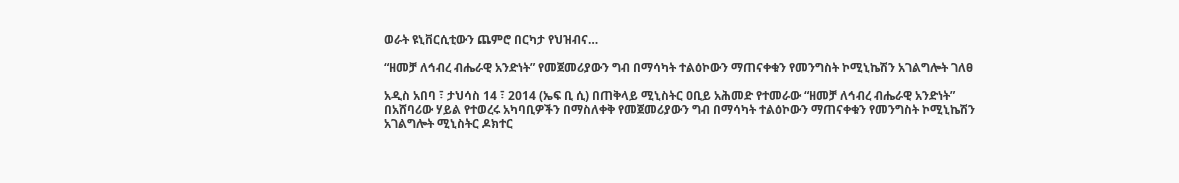ወራት ዩኒቨርሲቲውን ጨምሮ በርካታ የህዝብና…

“ዘመቻ ለኅብረ ብሔራዊ አንድነት” የመጀመሪያውን ግብ በማሳካት ተልዕኮውን ማጠናቀቁን የመንግስት ኮሚኒኬሽን አገልግሎት ገለፀ

አዲስ አበባ ፣ ታህሳስ 14 ፣ 2014 (ኤፍ ቢ ሲ) በጠቅላይ ሚኒስትር ዐቢይ አሕመድ የተመራው “ዘመቻ ለኅብረ ብሔራዊ አንድነት”  በአሸባሪው ሃይል የተወረሩ አካባቢዎችን በማስለቀቅ የመጀመሪያውን ግብ በማሳካት ተልዕኮውን ማጠናቀቁን የመንግስት ኮሚኒኬሽን አገልግሎት ሚኒስትር ዶክተር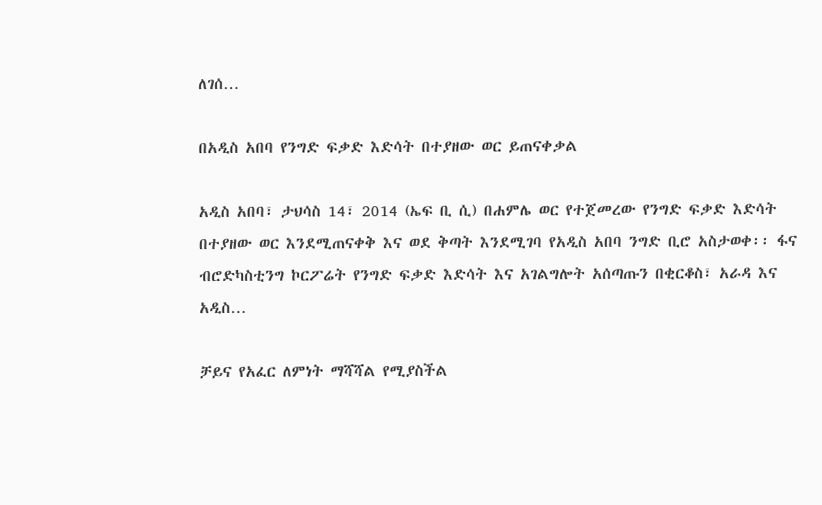ለገሰ…

በአዲስ አበባ የንግድ ፍቃድ እድሳት በተያዘው ወር ይጠናቀቃል

አዲስ አበባ፣ ታህሳስ 14፣ 2014 (ኤፍ ቢ ሲ) በሐምሌ ወር የተጀመረው የንግድ ፍቃድ እድሳት በተያዘው ወር እንደሚጠናቀቅ እና ወደ ቅጣት እንደሚገባ የአዲስ አበባ ንግድ ቢሮ አስታወቀ፡፡ ፋና ብሮድካስቲንግ ኮርፖሬት የንግድ ፍቃድ እድሳት እና አገልግሎት አሰጣጡን በቂርቆስ፣ አራዳ እና አዲስ…

ቻይና የአፈር ለምነት ማሻሻል የሚያስችል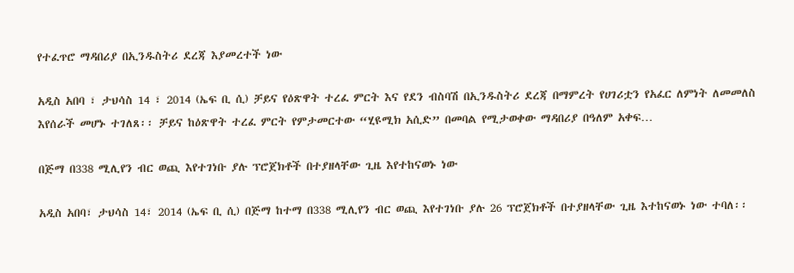የተፈጥሮ ማዳበሪያ በኢንዱስትሪ ደረጃ እያመረተች ነው

አዲስ አበባ ፣ ታህሳስ 14 ፣ 2014 (ኤፍ ቢ ሲ) ቻይና የዕጽዋት ተረፈ ምርት እና የደን ብስባሽ በኢንዱስትሪ ደረጃ በማምረት የሀገሪቷን የአፈር ለምነት ለመመለስ እየሰራች መሆኑ ተገለጸ፡፡ ቻይና ከዕጽዋት ተረፈ ምርት የምታመርተው “ሂዩሚክ አሲድ” በመባል የሚታወቀው ማዳበሪያ በዓለም አቀፍ…

በጅማ በ338 ሚሊየን ብር ወጪ እየተገነቡ ያሉ ፕሮጀክቶች በተያዘላቸው ጊዜ እየተከናወኑ ነው

አዲስ አበባ፣ ታህሳስ 14፣ 2014 (ኤፍ ቢ ሲ) በጅማ ከተማ በ338 ሚሊየን ብር ወጪ እየተገነቡ ያሉ 26 ፕሮጀክቶች በተያዘላቸው ጊዜ እተከናወኑ ነው ተባለ፡፡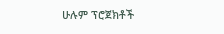ሁሉም ፕሮጀክቶች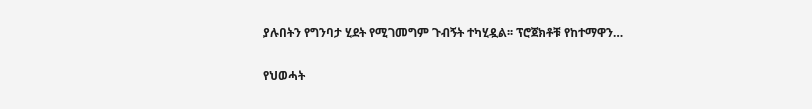ያሉበትን የግንባታ ሂደት የሚገመግም ጉብኝት ተካሂዷል፡፡ ፕሮጀክቶቹ የከተማዋን…

የህወሓት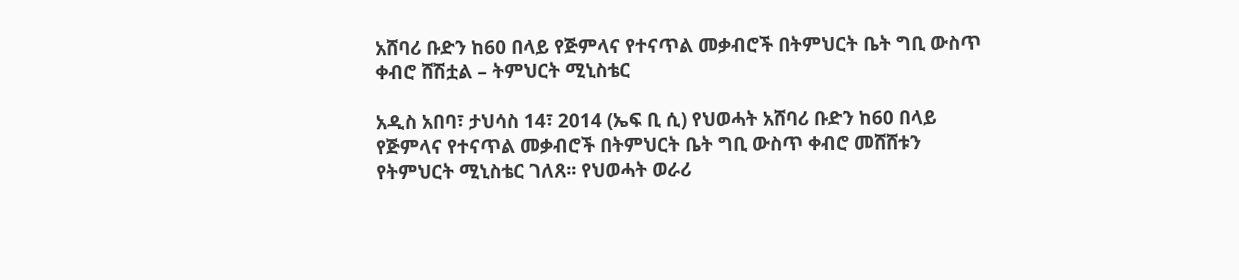አሸባሪ ቡድን ከ60 በላይ የጅምላና የተናጥል መቃብሮች በትምህርት ቤት ግቢ ውስጥ ቀብሮ ሸሽቷል – ትምህርት ሚኒስቴር

አዲስ አበባ፣ ታህሳስ 14፣ 2014 (ኤፍ ቢ ሲ) የህወሓት አሸባሪ ቡድን ከ60 በላይ የጅምላና የተናጥል መቃብሮች በትምህርት ቤት ግቢ ውስጥ ቀብሮ መሸሸቱን የትምህርት ሚኒስቴር ገለጸ፡፡ የህወሓት ወራሪ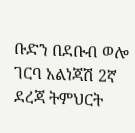ቡድን በደቡብ ወሎ ገርባ አልነጃሽ 2ኛ ደረጃ ትምህርት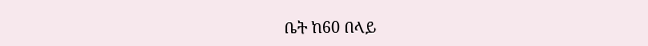ቤት ከ60 በላይ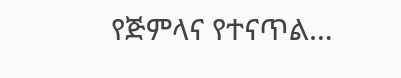የጅምላና የተናጥል…